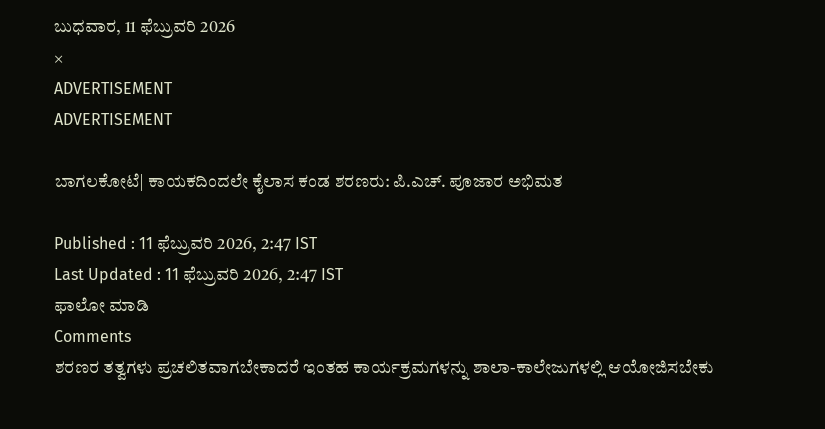ಬುಧವಾರ, 11 ಫೆಬ್ರುವರಿ 2026
×
ADVERTISEMENT
ADVERTISEMENT

ಬಾಗಲಕೋಟೆ| ಕಾಯಕದಿಂದಲೇ ಕೈಲಾಸ ಕಂಡ ಶರಣರು: ಪಿ.ಎಚ್. ಪೂಜಾರ ಅಭಿಮತ

Published : 11 ಫೆಬ್ರುವರಿ 2026, 2:47 IST
Last Updated : 11 ಫೆಬ್ರುವರಿ 2026, 2:47 IST
ಫಾಲೋ ಮಾಡಿ
Comments
ಶರಣರ ತತ್ವಗಳು ಪ್ರಚಲಿತವಾಗಬೇಕಾದರೆ ಇಂತಹ ಕಾರ್ಯಕ್ರಮಗಳನ್ನು ಶಾಲಾ-ಕಾಲೇಜುಗಳಲ್ಲಿ ಆಯೋಜಿಸಬೇಕು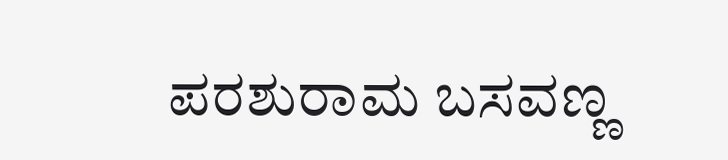ಪರಶುರಾಮ ಬಸವಣ್ಣ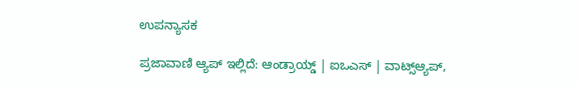ಉಪನ್ಯಾಸಕ

ಪ್ರಜಾವಾಣಿ ಆ್ಯಪ್ ಇಲ್ಲಿದೆ: ಆಂಡ್ರಾಯ್ಡ್ | ಐಒಎಸ್ | ವಾಟ್ಸ್ಆ್ಯಪ್,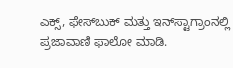ಎಕ್ಸ್, ಫೇಸ್‌ಬುಕ್ ಮತ್ತು ಇನ್‌ಸ್ಟಾಗ್ರಾಂನಲ್ಲಿ ಪ್ರಜಾವಾಣಿ ಫಾಲೋ ಮಾಡಿ.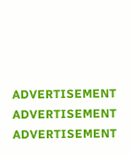ADVERTISEMENT
ADVERTISEMENT
ADVERTISEMENT